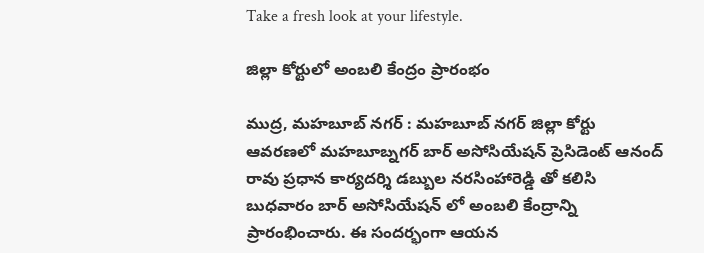Take a fresh look at your lifestyle.

జిల్లా కోర్టులో అంబలి కేంద్రం ప్రారంభం

ముద్ర, మహబూబ్ నగర్ : మహబూబ్ నగర్ జిల్లా కోర్టు ఆవరణలో మహబూబ్నగర్ బార్ అసోసియేషన్ ప్రెసిడెంట్ ఆనంద్ రావు ప్రధాన కార్యదర్శి డబ్బుల నరసింహారెడ్డి తో కలిసి బుధవారం బార్ అసోసియేషన్ లో అంబలి కేంద్రాన్ని ప్రారంభించారు. ఈ సందర్భంగా ఆయన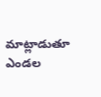మాట్లాడుతూ ఎండల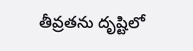తీవ్రతను దృష్టిలో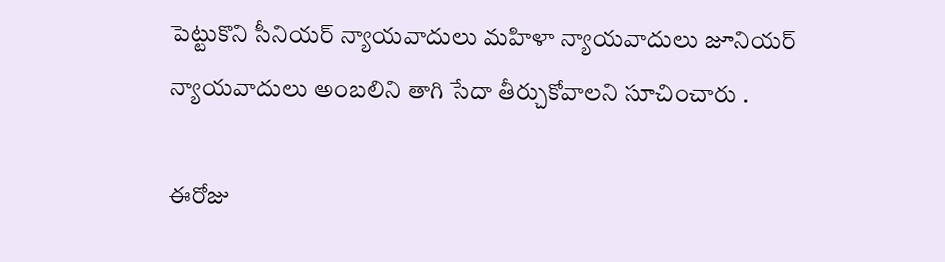పెట్టుకొని సీనియర్ న్యాయవాదులు మహిళా న్యాయవాదులు జూనియర్ న్యాయవాదులు అంబలిని తాగి సేదా తీర్చుకోవాలని సూచించారు .

ఈరోజు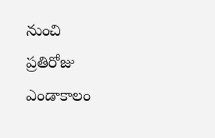నుంచి ప్రతిరోజు ఎండాకాలం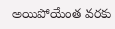అయిపోయేంత వరకు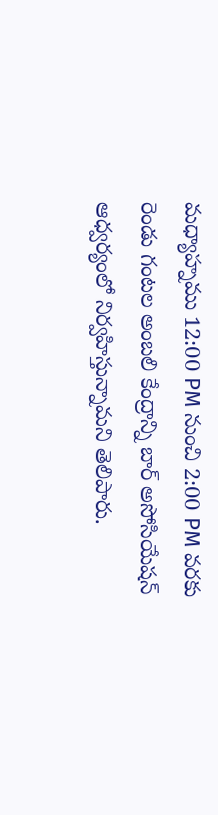మధ్యాహ్నము 12:00 PM నుంచి 2:00 PM వరకు రెండు గంటల అంబలి కేంద్రాన్ని బార్ అసోసియేషన్ ఆధ్వర్యంలో నిర్వహిస్తున్నామని తెలిపారు.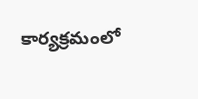కార్యక్రమంలో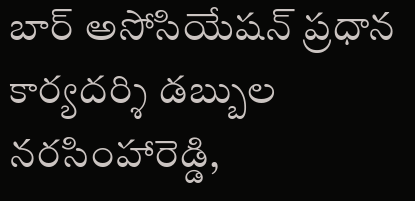బార్ అసోసియేషన్ ప్రధాన కార్యదర్శి డబ్బుల నరసింహారెడ్డి,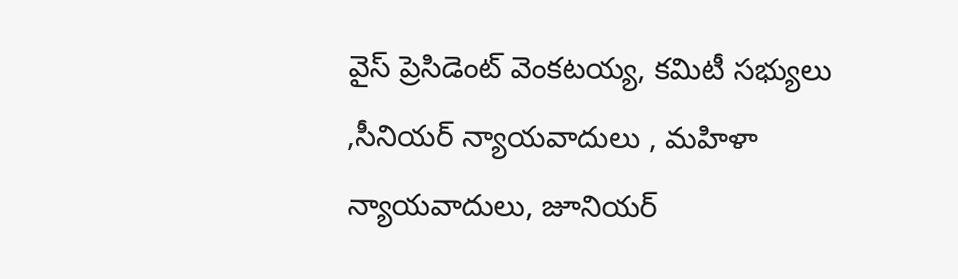వైస్ ప్రెసిడెంట్ వెంకటయ్య, కమిటీ సభ్యులు ,సీనియర్ న్యాయవాదులు , మహిళా న్యాయవాదులు, జూనియర్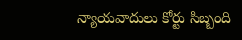న్యాయవాదులు కోర్టు సిబ్బంది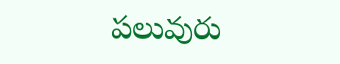పలువురు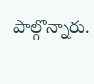పాల్గొన్నారు.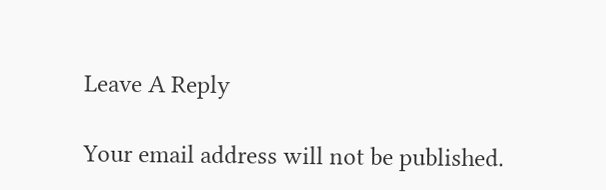Leave A Reply

Your email address will not be published.